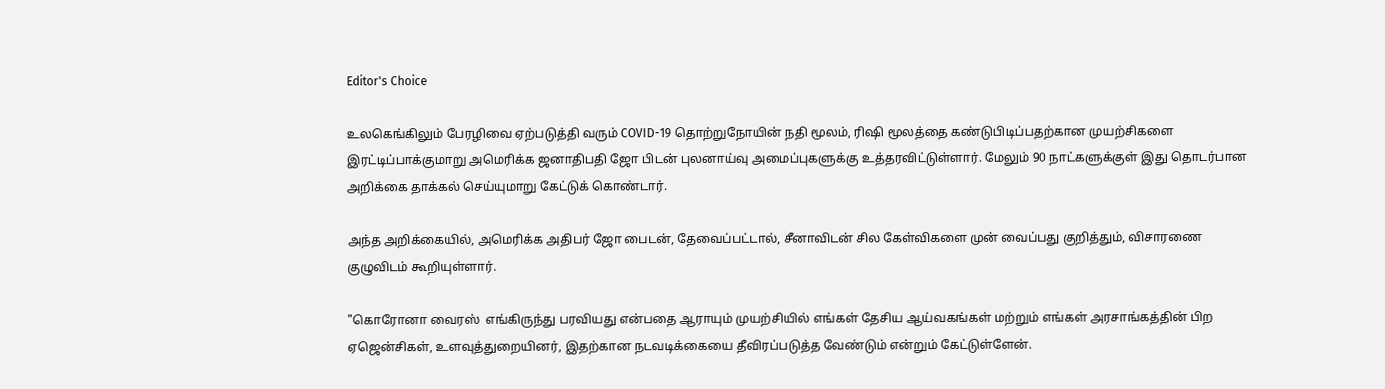Editor's Choice

உலகெங்கிலும் பேரழிவை ஏற்படுத்தி வரும் COVID-19 தொற்றுநோயின் நதி மூலம், ரிஷி மூலத்தை கண்டுபிடிப்பதற்கான முயற்சிகளை இரட்டிப்பாக்குமாறு அமெரிக்க ஜனாதிபதி ஜோ பிடன் புலனாய்வு அமைப்புகளுக்கு உத்தரவிட்டுள்ளார். மேலும் 90 நாட்களுக்குள் இது தொடர்பான அறிக்கை தாக்கல் செய்யுமாறு கேட்டுக் கொண்டார்.

அந்த அறிக்கையில், அமெரிக்க அதிபர் ஜோ பைடன், தேவைப்பட்டால், சீனாவிடன் சில கேள்விகளை முன் வைப்பது குறித்தும், விசாரணை குழுவிடம் கூறியுள்ளார்.

"கொரோனா வைரஸ்  எங்கிருந்து பரவியது என்பதை ஆராயும் முயற்சியில் எங்கள் தேசிய ஆய்வகங்கள் மற்றும் எங்கள் அரசாங்கத்தின் பிற ஏஜென்சிகள், உளவுத்துறையினர், இதற்கான நடவடிக்கையை தீவிரப்படுத்த வேண்டும் என்றும் கேட்டுள்ளேன்.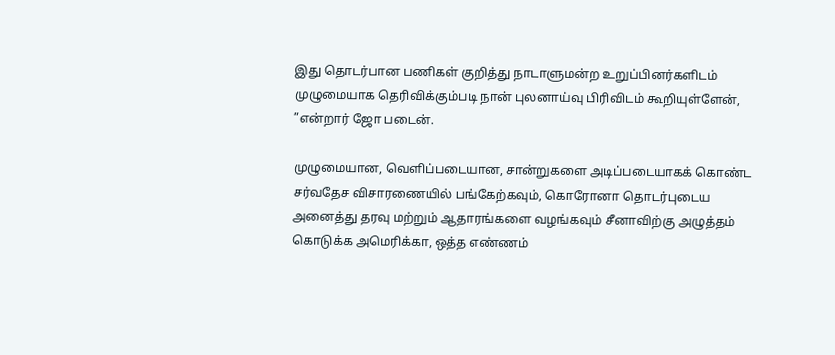இது தொடர்பான பணிகள் குறித்து நாடாளுமன்ற உறுப்பினர்களிடம் முழுமையாக தெரிவிக்கும்படி நான் புலனாய்வு பிரிவிடம் கூறியுள்ளேன், ”என்றார் ஜோ படைன்.

முழுமையான, வெளிப்படையான, சான்றுகளை அடிப்படையாகக் கொண்ட சர்வதேச விசாரணையில் பங்கேற்கவும், கொரோனா தொடர்புடைய அனைத்து தரவு மற்றும் ஆதாரங்களை வழங்கவும் சீனாவிற்கு அழுத்தம் கொடுக்க அமெரிக்கா, ஒத்த எண்ணம்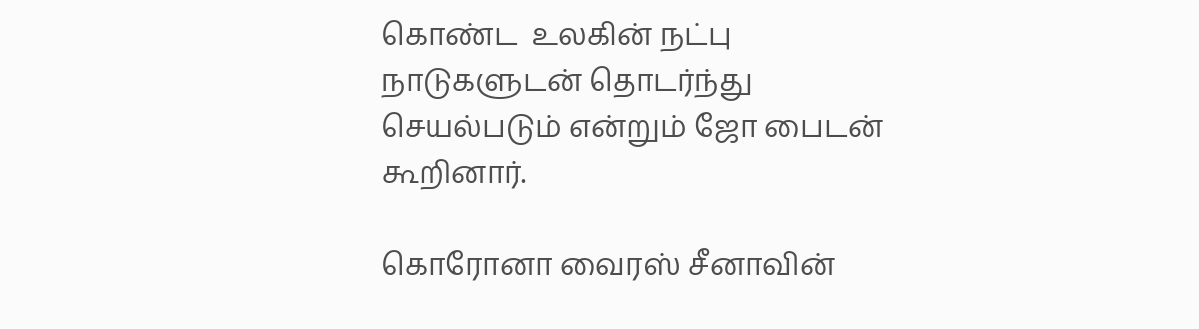கொண்ட  உலகின் நட்பு நாடுகளுடன் தொடர்ந்து செயல்படும் என்றும் ஜோ பைடன்  கூறினார்.

கொரோனா வைரஸ் சீனாவின்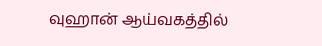வுஹான் ஆய்வகத்தில்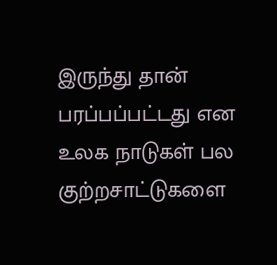இருந்து தான் பரப்பப்பட்டது என உலக நாடுகள் பல குற்றசாட்டுகளை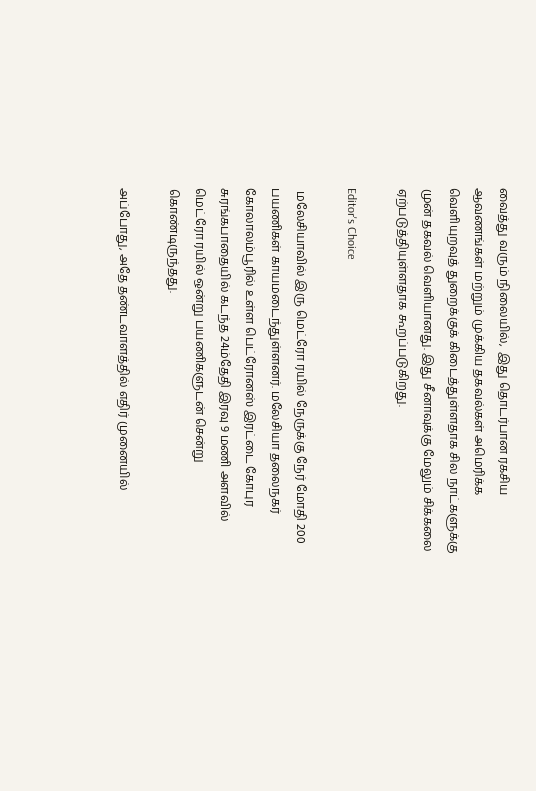வைத்து வரும் நிலையில்,  இது தொடர்பான ரகசிய ஆவணங்கள் மற்றும் முக்கிய தகவல்கள் அமெரிக்க வெளியுறவுத் துறைக்குக் கிடைத்துள்ளதாக சில நாட்களுக்கு முன் தகவல் வெளியானது. இது சீனாவுக்கு மேலும் சிக்கலை ஏற்படுத்தியுள்ளதாக கூறப்படுகிறது.

Editor's Choice

 மலேசியாவில் இரு மெட்ரோ ரயில் நேருக்கு நேர் மோதி 200 பயணிகள் காயமடைந்துள்ளனர். மலேசியா தலைநகர் கோலாலம்பூரில் உள்ள பெட்ரோனஸ் இரட்டை கோபுர சுரங்கபாதையில் கடந்த 24ம்தேதி இரவு 9 மணி அளவில் மெட்ரோ ரயில் ஒன்று பயணிகளுடன் சென்று கொண்டிருந்தது.

அப்போது, அதே தண்டவாளத்தில் எதிர் முனையில்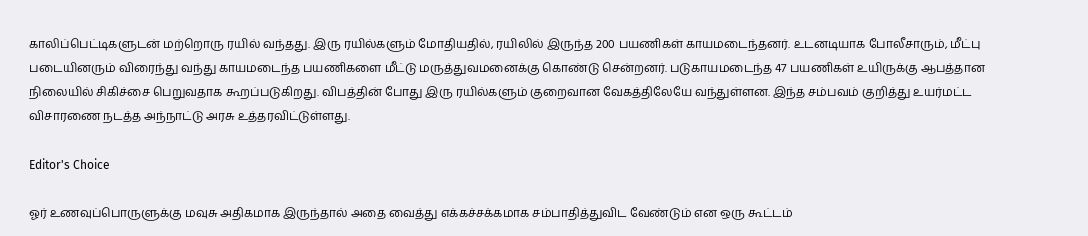காலிப்பெட்டிகளுடன் மற்றொரு ரயில் வந்தது. இரு ரயில்களும் மோதியதில், ரயிலில் இருந்த 200 பயணிகள் காயமடைந்தனர். உடனடியாக போலீசாரும், மீட்பு படையினரும் விரைந்து வந்து காயமடைந்த பயணிகளை மீட்டு மருத்துவமனைக்கு கொண்டு சென்றனர். படுகாயமடைந்த 47 பயணிகள் உயிருக்கு ஆபத்தான நிலையில் சிகிச்சை பெறுவதாக கூறப்படுகிறது. விபத்தின் போது இரு ரயில்களும் குறைவான வேகத்திலேயே வந்துள்ளன. இந்த சம்பவம் குறித்து உயர்மட்ட விசாரணை நடத்த அந்நாட்டு அரசு உத்தரவிட்டுள்ளது.

Editor's Choice

ஓர் உணவுப்பொருளுக்கு மவுசு அதிகமாக இருந்தால் அதை வைத்து எக்கச்சக்கமாக சம்பாதித்துவிட வேண்டும் என ஒரு கூட்டம்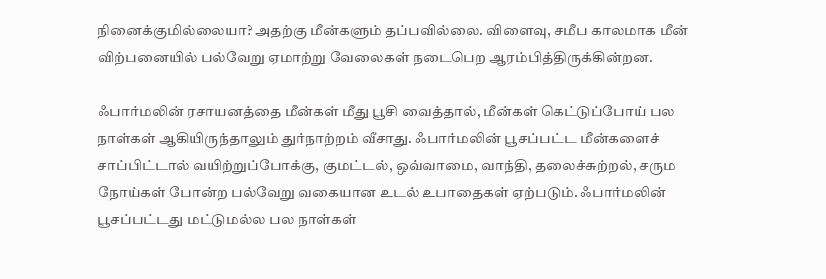நினைக்குமில்லையா? அதற்கு மீன்களும் தப்பவில்லை. விளைவு, சமீப காலமாக மீன் விற்பனையில் பல்வேறு ஏமாற்று வேலைகள் நடைபெற ஆரம்பித்திருக்கின்றன.

ஃபார்மலின் ரசாயனத்தை மீன்கள் மீது பூசி வைத்தால், மீன்கள் கெட்டுப்போய் பல நாள்கள் ஆகியிருந்தாலும் துர்நாற்றம் வீசாது. ஃபார்மலின் பூசப்பட்ட மீன்களைச் சாப்பிட்டால் வயிற்றுப்போக்கு, குமட்டல், ஒவ்வாமை, வாந்தி, தலைச்சுற்றல், சரும நோய்கள் போன்ற பல்வேறு வகையான உடல் உபாதைகள் ஏற்படும். ஃபார்மலின் பூசப்பட்டது மட்டுமல்ல பல நாள்கள்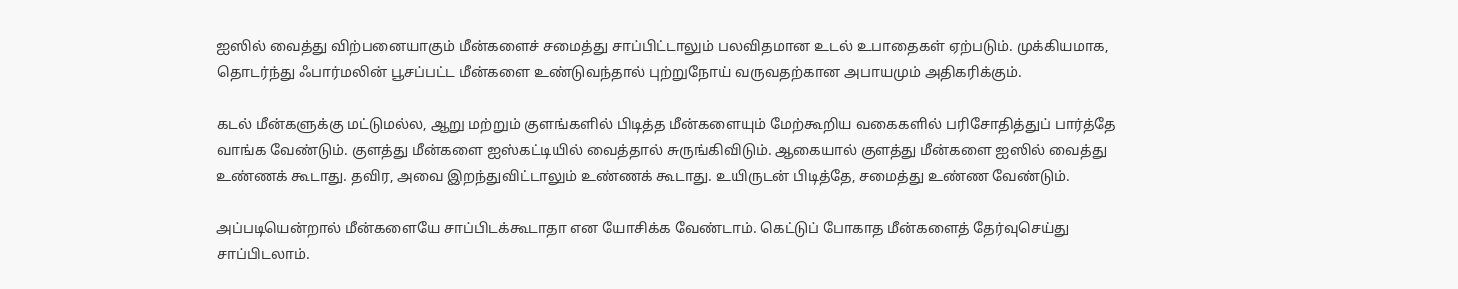ஐஸில் வைத்து விற்பனையாகும் மீன்களைச் சமைத்து சாப்பிட்டாலும் பலவிதமான உடல் உபாதைகள் ஏற்படும். முக்கியமாக, தொடர்ந்து ஃபார்மலின் பூசப்பட்ட மீன்களை உண்டுவந்தால் புற்றுநோய் வருவதற்கான அபாயமும் அதிகரிக்கும்.

கடல் மீன்களுக்கு மட்டுமல்ல, ஆறு மற்றும் குளங்களில் பிடித்த மீன்களையும் மேற்கூறிய வகைகளில் பரிசோதித்துப் பார்த்தே வாங்க வேண்டும். குளத்து மீன்களை ஐஸ்கட்டியில் வைத்தால் சுருங்கிவிடும். ஆகையால் குளத்து மீன்களை ஐஸில் வைத்து உண்ணக் கூடாது. தவிர, அவை இறந்துவிட்டாலும் உண்ணக் கூடாது. உயிருடன் பிடித்தே, சமைத்து உண்ண வேண்டும்.

அப்படியென்றால் மீன்களையே சாப்பிடக்கூடாதா என யோசிக்க வேண்டாம். கெட்டுப் போகாத மீன்களைத் தேர்வுசெய்து சாப்பிடலாம்.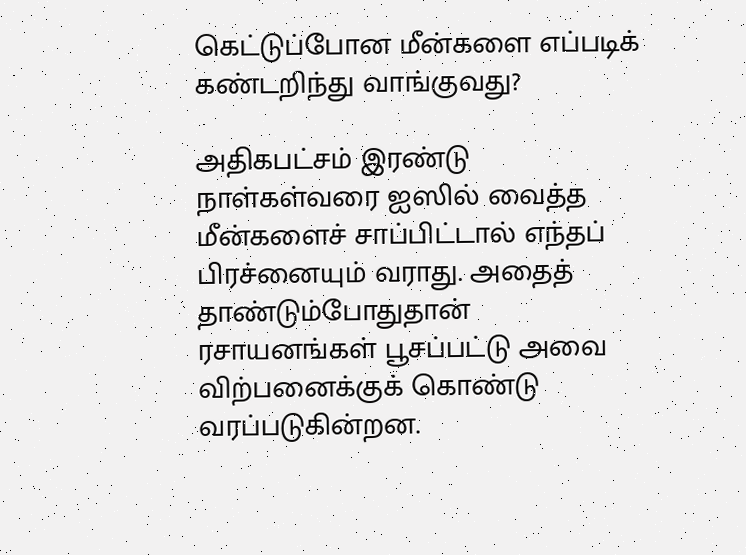கெட்டுப்போன மீன்களை எப்படிக் கண்டறிந்து வாங்குவது?

அதிகபட்சம் இரண்டு நாள்கள்வரை ஐஸில் வைத்த மீன்களைச் சாப்பிட்டால் எந்தப் பிரச்னையும் வராது. அதைத் தாண்டும்போதுதான் ரசாயனங்கள் பூசப்பட்டு அவை விற்பனைக்குக் கொண்டு வரப்படுகின்றன.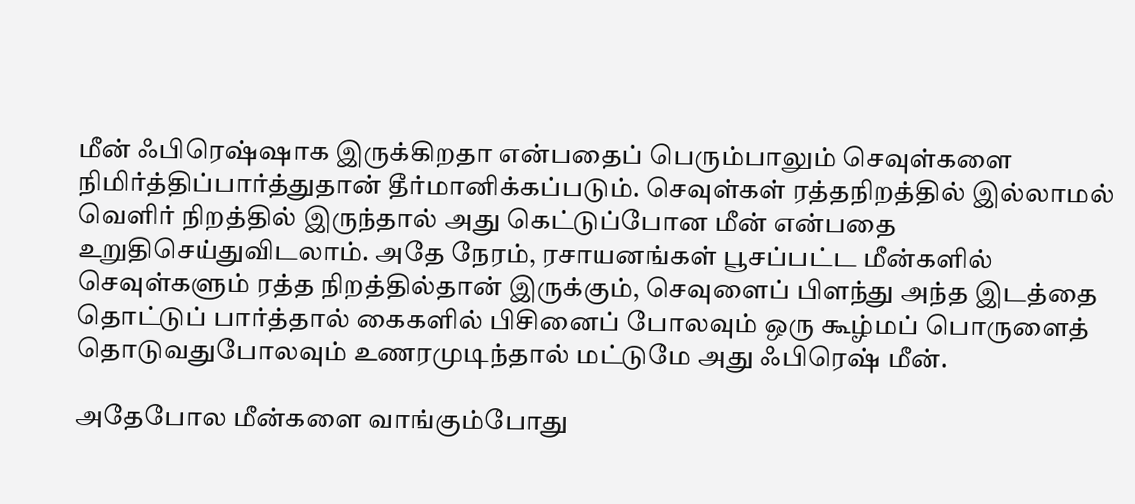மீன் ஃபிரெஷ்ஷாக இருக்கிறதா என்பதைப் பெரும்பாலும் செவுள்களை நிமிர்த்திப்பார்த்துதான் தீர்மானிக்கப்படும். செவுள்கள் ரத்தநிறத்தில் இல்லாமல் வெளிர் நிறத்தில் இருந்தால் அது கெட்டுப்போன மீன் என்பதை உறுதிசெய்துவிடலாம். அதே நேரம், ரசாயனங்கள் பூசப்பட்ட மீன்களில் செவுள்களும் ரத்த நிறத்தில்தான் இருக்கும், செவுளைப் பிளந்து அந்த இடத்தை தொட்டுப் பார்த்தால் கைகளில் பிசினைப் போலவும் ஒரு கூழ்மப் பொருளைத் தொடுவதுபோலவும் உணரமுடிந்தால் மட்டுமே அது ஃபிரெஷ் மீன்.

அதேபோல மீன்களை வாங்கும்போது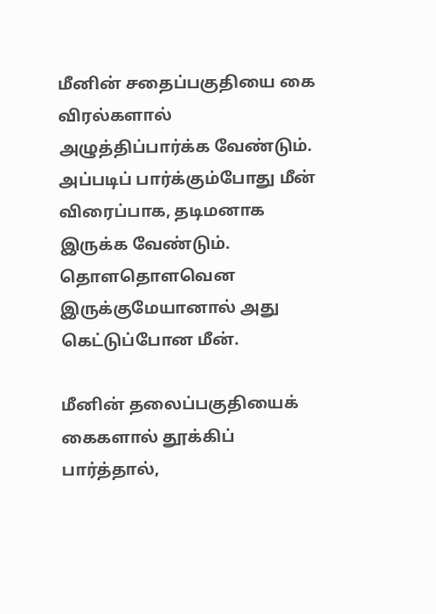மீனின் சதைப்பகுதியை கை விரல்களால் அழுத்திப்பார்க்க வேண்டும். அப்படிப் பார்க்கும்போது மீன் விரைப்பாக, தடிமனாக இருக்க வேண்டும். தொளதொளவென இருக்குமேயானால் அது கெட்டுப்போன மீன்.

மீனின் தலைப்பகுதியைக் கைகளால் தூக்கிப் பார்த்தால்,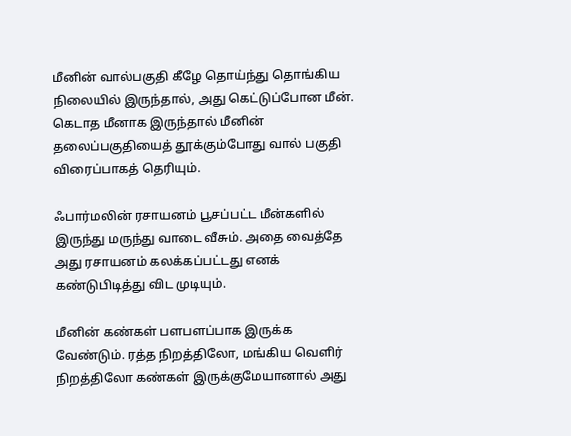மீனின் வால்பகுதி கீழே தொய்ந்து தொங்கிய நிலையில் இருந்தால், அது கெட்டுப்போன மீன். கெடாத மீனாக இருந்தால் மீனின் தலைப்பகுதியைத் தூக்கும்போது வால் பகுதி விரைப்பாகத் தெரியும்.

ஃபார்மலின் ரசாயனம் பூசப்பட்ட மீன்களில் இருந்து மருந்து வாடை வீசும். அதை வைத்தே அது ரசாயனம் கலக்கப்பட்டது எனக் கண்டுபிடித்து விட முடியும்.

மீனின் கண்கள் பளபளப்பாக இருக்க வேண்டும். ரத்த நிறத்திலோ, மங்கிய வெளிர் நிறத்திலோ கண்கள் இருக்குமேயானால் அது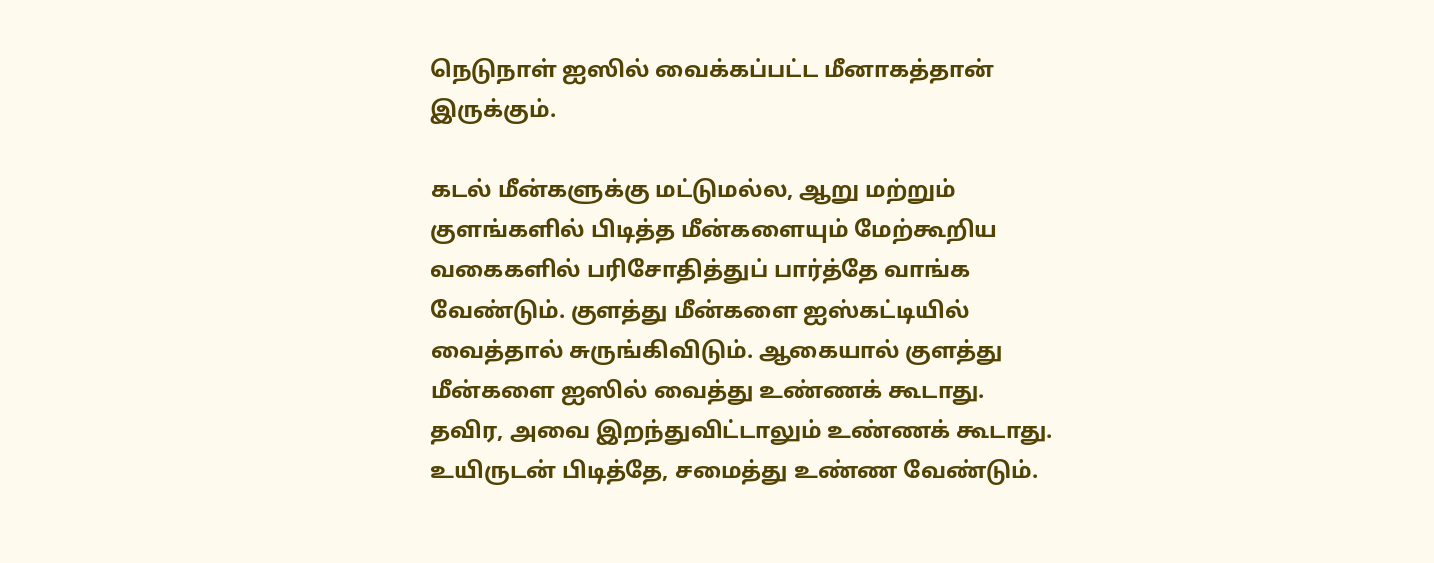நெடுநாள் ஐஸில் வைக்கப்பட்ட மீனாகத்தான் இருக்கும்.

கடல் மீன்களுக்கு மட்டுமல்ல, ஆறு மற்றும் குளங்களில் பிடித்த மீன்களையும் மேற்கூறிய வகைகளில் பரிசோதித்துப் பார்த்தே வாங்க வேண்டும். குளத்து மீன்களை ஐஸ்கட்டியில் வைத்தால் சுருங்கிவிடும். ஆகையால் குளத்து மீன்களை ஐஸில் வைத்து உண்ணக் கூடாது. தவிர, அவை இறந்துவிட்டாலும் உண்ணக் கூடாது. உயிருடன் பிடித்தே, சமைத்து உண்ண வேண்டும்.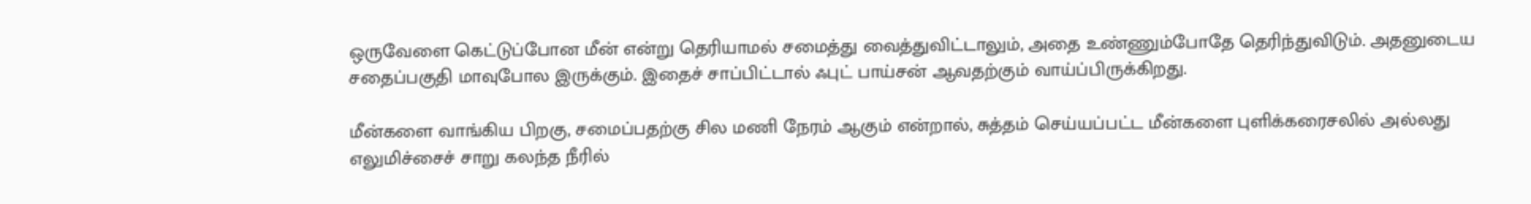ஒருவேளை கெட்டுப்போன மீன் என்று தெரியாமல் சமைத்து வைத்துவிட்டாலும், அதை உண்ணும்போதே தெரிந்துவிடும். அதனுடைய சதைப்பகுதி மாவுபோல இருக்கும். இதைச் சாப்பிட்டால் ஃபுட் பாய்சன் ஆவதற்கும் வாய்ப்பிருக்கிறது.

மீன்களை வாங்கிய பிறகு, சமைப்பதற்கு சில மணி நேரம் ஆகும் என்றால், சுத்தம் செய்யப்பட்ட மீன்களை புளிக்கரைசலில் அல்லது எலுமிச்சைச் சாறு கலந்த நீரில்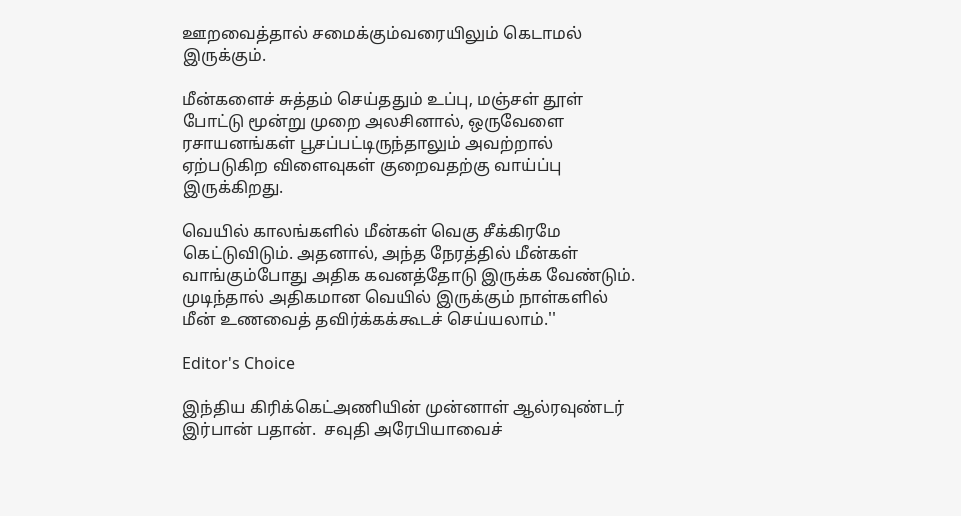ஊறவைத்தால் சமைக்கும்வரையிலும் கெடாமல் இருக்கும்.

மீன்களைச் சுத்தம் செய்ததும் உப்பு, மஞ்சள் தூள் போட்டு மூன்று முறை அலசினால், ஒருவேளை ரசாயனங்கள் பூசப்பட்டிருந்தாலும் அவற்றால் ஏற்படுகிற விளைவுகள் குறைவதற்கு வாய்ப்பு இருக்கிறது.

வெயில் காலங்களில் மீன்கள் வெகு சீக்கிரமே கெட்டுவிடும். அதனால், அந்த நேரத்தில் மீன்கள் வாங்கும்போது அதிக கவனத்தோடு இருக்க வேண்டும். முடிந்தால் அதிகமான வெயில் இருக்கும் நாள்களில் மீன் உணவைத் தவிர்க்கக்கூடச் செய்யலாம்.''

Editor's Choice

இந்திய கிரிக்கெட்அணியின் முன்னாள் ஆல்ரவுண்டர் இர்பான் பதான்.  சவுதி அரேபியாவைச்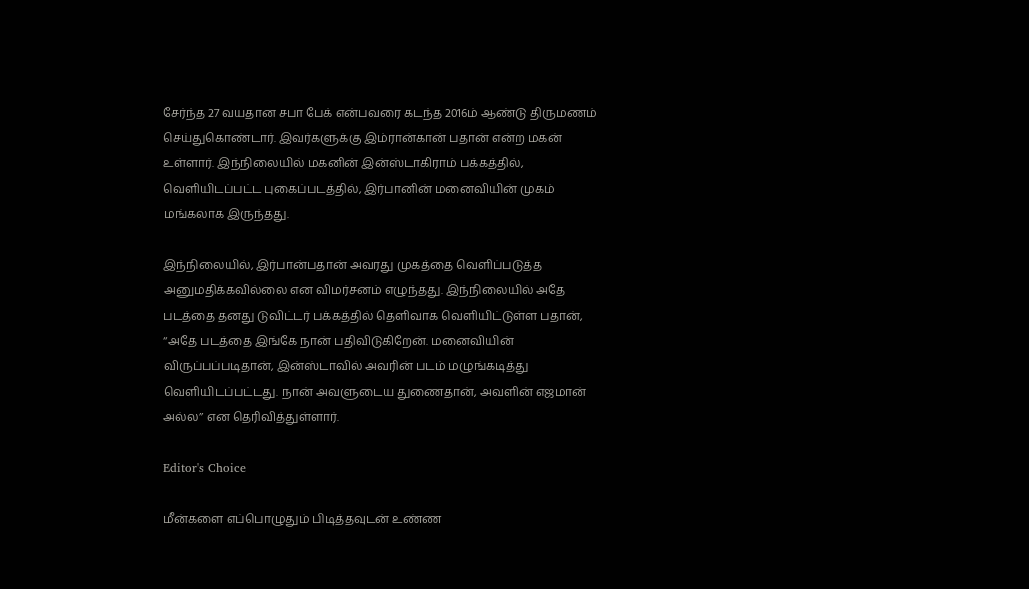சேர்ந்த 27 வயதான சபா பேக் என்பவரை கடந்த 2016ம் ஆண்டு திருமணம் செய்துகொண்டார். இவர்களுக்கு இம்ரான்கான் பதான் என்ற மகன் உள்ளார். இந்நிலையில் மகனின் இன்ஸ்டாகிராம் பக்கத்தில், வெளியிடப்பட்ட புகைப்படத்தில், இர்பானின் மனைவியின் முகம் மங்கலாக இருந்தது.

இந்நிலையில், இர்பான்பதான் அவரது முகத்தை வெளிப்படுத்த அனுமதிக்கவில்லை என விமர்சனம் எழுந்தது. இந்நிலையில் அதே படத்தை தனது டுவிட்டர் பக்கத்தில் தெளிவாக வெளியிட்டுள்ள பதான், ‘‘அதே படத்தை இங்கே நான் பதிவிடுகிறேன். மனைவியின் விருப்பப்படிதான், இன்ஸ்டாவில் அவரின் படம் மழுங்கடித்து வெளியிடப்பட்டது. நான் அவளுடைய துணைதான், அவளின் எஜமான் அல்ல’’ என தெரிவித்துள்ளார்.

Editor's Choice

மீன்களை எப்பொழுதும் பிடித்தவுடன் உண்ண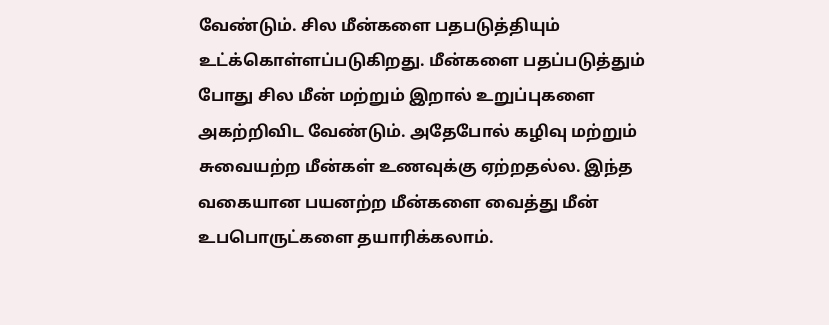வேண்டும். சில மீன்களை பதபடுத்தியும் உட்க்கொள்ளப்படுகிறது. மீன்களை பதப்படுத்தும் போது சில மீன் மற்றும் இறால் உறுப்புகளை அகற்றிவிட வேண்டும். அதேபோல் கழிவு மற்றும் சுவையற்ற மீன்கள் உணவுக்கு ஏற்றதல்ல. இந்த வகையான பயனற்ற மீன்களை வைத்து மீன் உபபொருட்களை தயாரிக்கலாம்.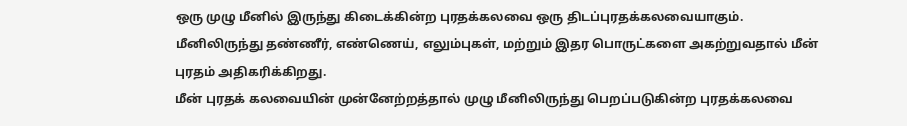ஒரு முழு மீனில் இருந்து கிடைக்கின்ற புரதக்கலவை ஒரு திடப்புரதக்கலவையாகும். மீனிலிருந்து தண்ணீர், எண்ணெய், எலும்புகள், மற்றும் இதர பொருட்களை அகற்றுவதால் மீன் புரதம் அதிகரிக்கிறது.
மீன் புரதக் கலவையின் முன்னேற்றத்தால் முழு மீனிலிருந்து பெறப்படுகின்ற புரதக்கலவை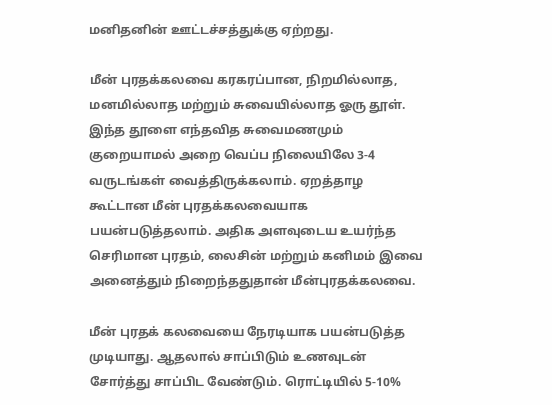மனிதனின் ஊட்டச்சத்துக்கு ஏற்றது.

மீன் புரதக்கலவை கரகரப்பான, நிறமில்லாத, மனமில்லாத மற்றும் சுவையில்லாத ஓரு தூள். இந்த தூளை எந்தவித சுவைமணமும் குறையாமல் அறை வெப்ப நிலையிலே 3-4 வருடங்கள் வைத்திருக்கலாம். ஏறத்தாழ கூட்டான மீன் புரதக்கலவையாக பயன்படுத்தலாம். அதிக அளவுடைய உயர்ந்த செரிமான புரதம், லைசின் மற்றும் கனிமம் இவை அனைத்தும் நிறைந்ததுதான் மீன்புரதக்கலவை.

மீன் புரதக் கலவையை நேரடியாக பயன்படுத்த முடியாது. ஆதலால் சாப்பிடும் உணவுடன் சோர்த்து சாப்பிட வேண்டும். ரொட்டியில் 5-10%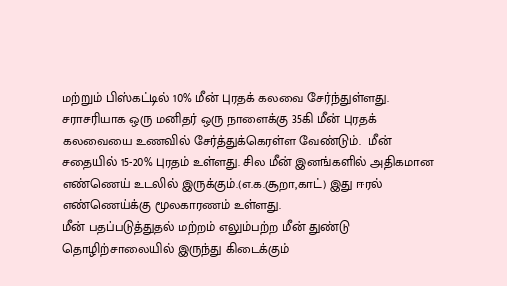மற்றும் பிஸ்கட்டில் 10% மீன் புரதக் கலவை சேர்ந்துள்ளது. சராசரியாக ஒரு மனிதர் ஒரு நாளைக்கு 35கி மீன் புரதக் கலவையை உணவில் சேர்த்துக்கெரள்ள வேண்டும்.  மீன் சதையில் 15-20% புரதம் உள்ளது. சில மீன் இனங்களில் அதிகமான எண்ணெய் உடலில் இருக்கும்.(எ.க.சூறா,காட்) இது ஈரல் எண்ணெய்க்கு மூலகாரணம் உள்ளது.
மீன் பதப்படுத்துதல் மற்றம் எலும்பற்ற மீன் துண்டு தொழிற்சாலையில் இருந்து கிடைக்கும்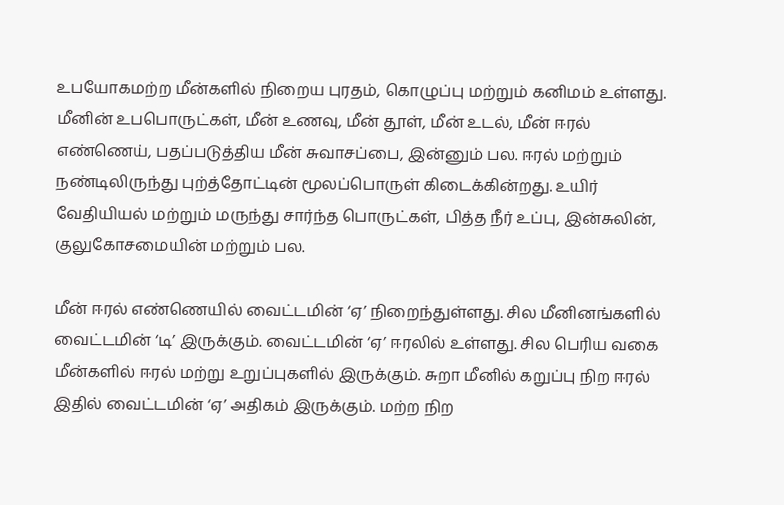உபயோகமற்ற மீன்களில் நிறைய புரதம், கொழுப்பு மற்றும் கனிமம் உள்ளது.
மீனின் உபபொருட்கள், மீன் உணவு, மீன் தூள், மீன் உடல், மீன் ஈரல் எண்ணெய், பதப்படுத்திய மீன் சுவாசப்பை, இன்னும் பல. ஈரல் மற்றும் நண்டிலிருந்து புற்த்தோட்டின் மூலப்பொருள் கிடைக்கின்றது. உயிர் வேதியியல் மற்றும் மருந்து சார்ந்த பொருட்கள், பித்த நீர் உப்பு, இன்சுலின், குலுகோசமையின் மற்றும் பல.

மீன் ஈரல் எண்ணெயில் வைட்டமின் ‘ஏ’ நிறைந்துள்ளது. சில மீனினங்களில் வைட்டமின் ‘டி’ இருக்கும். வைட்டமின் ‘ஏ’ ஈரலில் உள்ளது. சில பெரிய வகை மீன்களில் ஈரல் மற்று உறுப்புகளில் இருக்கும். சுறா மீனில் கறுப்பு நிற ஈரல் இதில் வைட்டமின் ‘ஏ’ அதிகம் இருக்கும். மற்ற நிற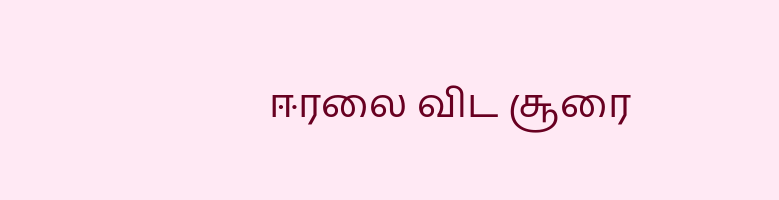ஈரலை விட சூரை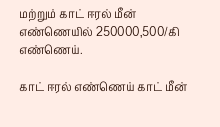மற்றும் காட் ஈரல் மீன் எண்ணெயில் 250000,500/கி எண்ணெய்.

காட் ஈரல் எண்ணெய் காட் மீன்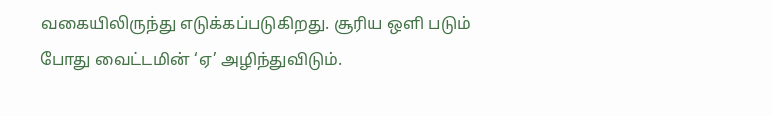வகையிலிருந்து எடுக்கப்படுகிறது. சூரிய ஒளி படும் போது வைட்டமின் ‘ஏ’ அழிந்துவிடும்.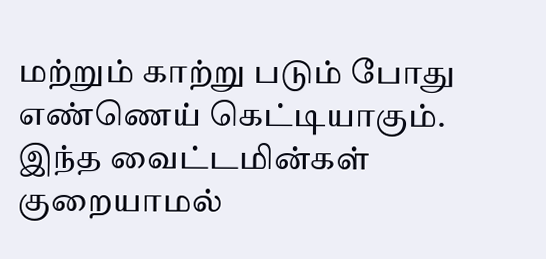மற்றும் காற்று படும் போது எண்ணெய் கெட்டியாகும். இந்த வைட்டமின்கள் குறையாமல்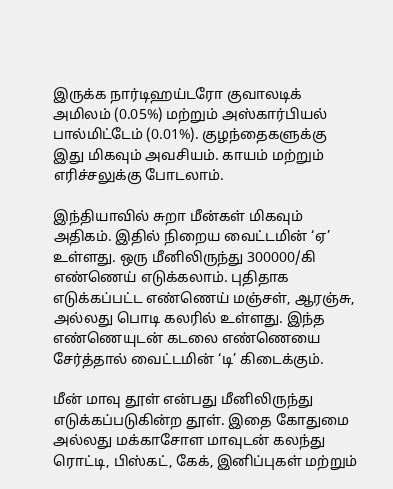இருக்க நார்டிஹய்டரோ குவாலடிக் அமிலம் (0.05%) மற்றும் அஸ்கார்பியல் பால்மிட்டேம் (0.01%). குழந்தைகளுக்கு இது மிகவும் அவசியம். காயம் மற்றும் எரிச்சலுக்கு போடலாம்.

இந்தியாவில் சுறா மீன்கள் மிகவும் அதிகம். இதில் நிறைய வைட்டமின் ‘ஏ’ உள்ளது. ஒரு மீனிலிருந்து 300000/கி எண்ணெய் எடுக்கலாம். புதிதாக எடுக்கப்பட்ட எண்ணெய் மஞ்சள், ஆரஞ்சு, அல்லது பொடி கலரில் உள்ளது. இந்த எண்ணெயுடன் கடலை எண்ணெயை சேர்த்தால் வைட்டமின் ‘டி’ கிடைக்கும்.

மீன் மாவு தூள் என்பது மீனிலிருந்து எடுக்கப்படுகின்ற தூள். இதை கோதுமை அல்லது மக்காசோள மாவுடன் கலந்து ரொட்டி, பிஸ்கட், கேக், இனிப்புகள் மற்றும்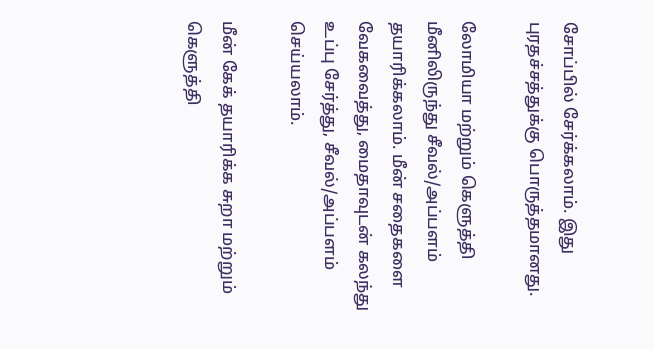சோப்பில் சேர்க்கலாம். இது புரதச்சத்துக்கு பொருத்தமானது.

லோமியா மற்றும் கெளுத்தி மீனிலிருந்து சீவல்/அப்பளம் தயாரிக்கலாம். மீன் சதைகளை வேகவைத்து, மைதாவுடன் கலந்து உப்பு சேர்த்து, சீவல்/அப்பளம் செய்யலாம்.

மீன் கேக் தயாரிக்க சுறா மற்றும் கெளுத்தி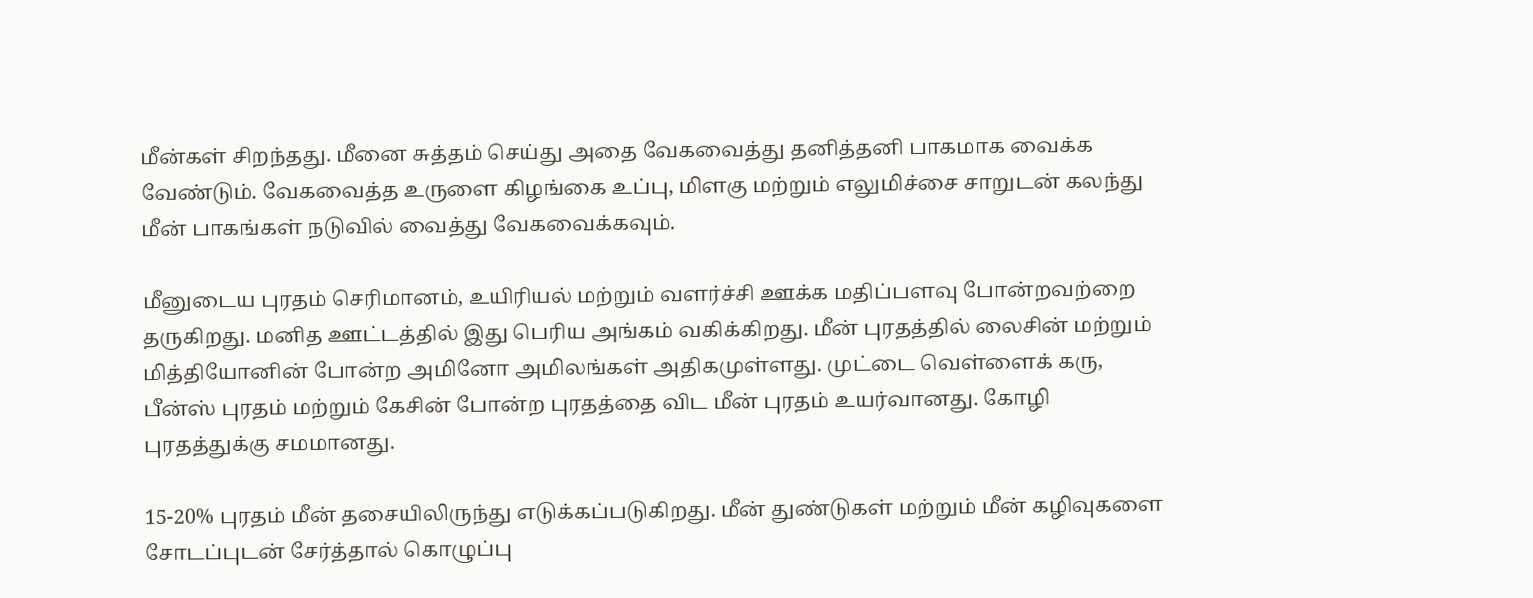மீன்கள் சிறந்தது. மீனை சுத்தம் செய்து அதை வேகவைத்து தனித்தனி பாகமாக வைக்க வேண்டும். வேகவைத்த உருளை கிழங்கை உப்பு, மிளகு மற்றும் எலுமிச்சை சாறுடன் கலந்து மீன் பாகங்கள் நடுவில் வைத்து வேகவைக்கவும்.

மீனுடைய புரதம் செரிமானம், உயிரியல் மற்றும் வளர்ச்சி ஊக்க மதிப்பளவு போன்றவற்றை தருகிறது. மனித ஊட்டத்தில் இது பெரிய அங்கம் வகிக்கிறது. மீன் புரதத்தில் லைசின் மற்றும் மித்தியோனின் போன்ற அமினோ அமிலங்கள் அதிகமுள்ளது. முட்டை வெள்ளைக் கரு, பீன்ஸ் புரதம் மற்றும் கேசின் போன்ற புரதத்தை விட மீன் புரதம் உயர்வானது. கோழி புரதத்துக்கு சமமானது.

15-20% புரதம் மீன் தசையிலிருந்து எடுக்கப்படுகிறது. மீன் துண்டுகள் மற்றும் மீன் கழிவுகளை சோடப்புடன் சேர்த்தால் கொழுப்பு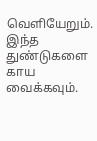வெளியேறும். இந்த துண்டுகளை காய வைக்கவும்.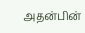அதன்பின்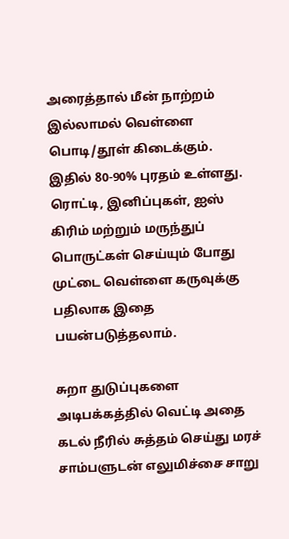அரைத்தால் மீன் நாற்றம் இல்லாமல் வெள்ளை பொடி/தூள் கிடைக்கும். இதில் 80-90% புரதம் உள்ளது. ரொட்டி, இனிப்புகள், ஐஸ் கிரிம் மற்றும் மருந்துப் பொருட்கள் செய்யும் போது முட்டை வெள்ளை கருவுக்கு பதிலாக இதை பயன்படுத்தலாம்.

சுறா துடுப்புகளை அடிபக்கத்தில் வெட்டி அதை கடல் நீரில் சுத்தம் செய்து மரச் சாம்பளுடன் எலுமிச்சை சாறு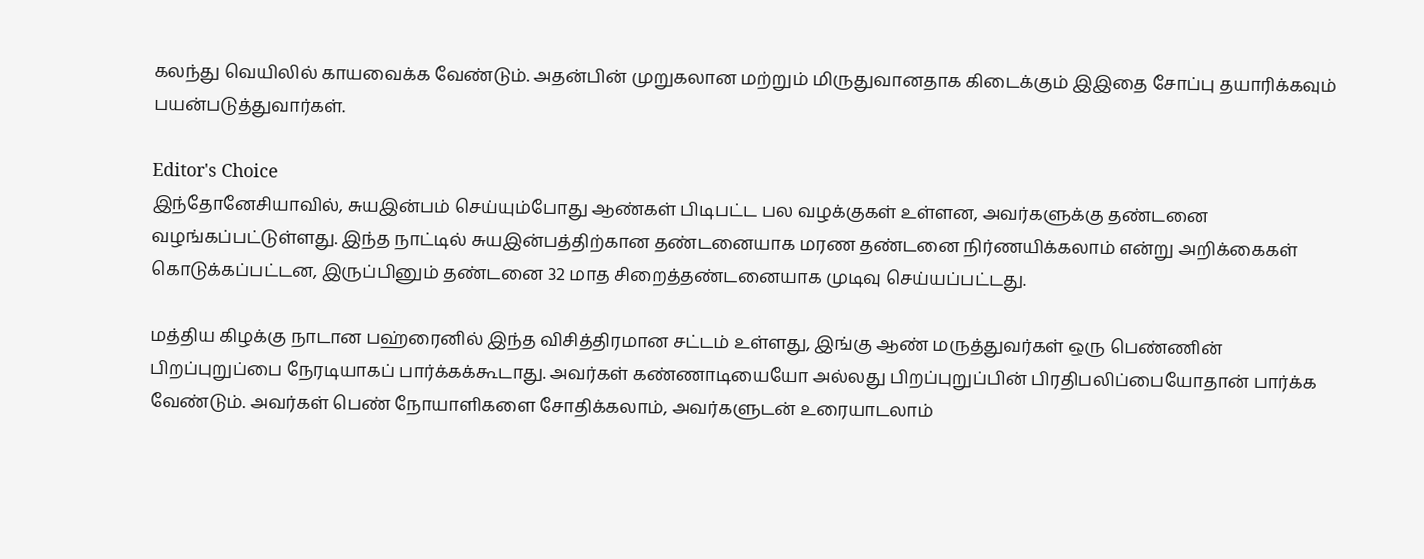கலந்து வெயிலில் காயவைக்க வேண்டும். அதன்பின் முறுகலான மற்றும் மிருதுவானதாக கிடைக்கும் இஇதை சோப்பு தயாரிக்கவும் பயன்படுத்துவார்கள்.

Editor's Choice
இந்தோனேசியாவில், சுயஇன்பம் செய்யும்போது ஆண்கள் பிடிபட்ட பல வழக்குகள் உள்ளன, அவர்களுக்கு தண்டனை வழங்கப்பட்டுள்ளது. இந்த நாட்டில் சுயஇன்பத்திற்கான தண்டனையாக மரண தண்டனை நிர்ணயிக்கலாம் என்று அறிக்கைகள் கொடுக்கப்பட்டன, இருப்பினும் தண்டனை 32 மாத சிறைத்தண்டனையாக முடிவு செய்யப்பட்டது.

மத்திய கிழக்கு நாடான பஹ்ரைனில் இந்த விசித்திரமான சட்டம் உள்ளது, இங்கு ஆண் மருத்துவர்கள் ஒரு பெண்ணின் பிறப்புறுப்பை நேரடியாகப் பார்க்கக்கூடாது. அவர்கள் கண்ணாடியையோ அல்லது பிறப்புறுப்பின் பிரதிபலிப்பையோதான் பார்க்க வேண்டும். அவர்கள் பெண் நோயாளிகளை சோதிக்கலாம், அவர்களுடன் உரையாடலாம்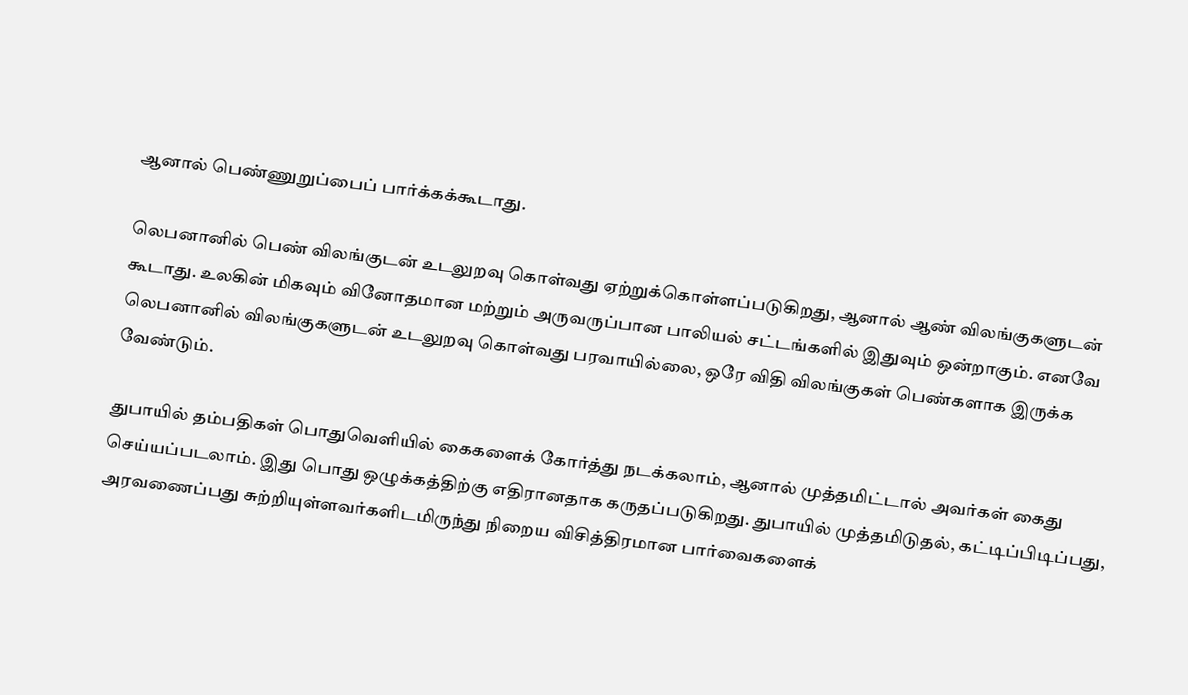ஆனால் பெண்ணுறுப்பைப் பார்க்கக்கூடாது.

லெபனானில் பெண் விலங்குடன் உடலுறவு கொள்வது ஏற்றுக்கொள்ளப்படுகிறது, ஆனால் ஆண் விலங்குகளுடன் கூடாது. உலகின் மிகவும் வினோதமான மற்றும் அருவருப்பான பாலியல் சட்டங்களில் இதுவும் ஒன்றாகும். எனவே லெபனானில் விலங்குகளுடன் உடலுறவு கொள்வது பரவாயில்லை, ஒரே விதி விலங்குகள் பெண்களாக இருக்க வேண்டும்.

துபாயில் தம்பதிகள் பொதுவெளியில் கைகளைக் கோர்த்து நடக்கலாம், ஆனால் முத்தமிட்டால் அவர்கள் கைது செய்யப்படலாம். இது பொது ஒழுக்கத்திற்கு எதிரானதாக கருதப்படுகிறது. துபாயில் முத்தமிடுதல், கட்டிப்பிடிப்பது, அரவணைப்பது சுற்றியுள்ளவர்களிடமிருந்து நிறைய விசித்திரமான பார்வைகளைக்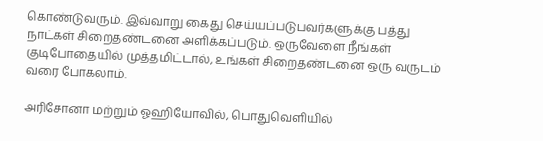கொண்டுவரும். இவ்வாறு கைது செய்யப்படுபவர்களுக்கு பத்து நாட்கள் சிறைதண்டனை அளிக்கப்படும். ஒருவேளை நீங்கள் குடிபோதையில் முத்தமிட்டால், உங்கள் சிறைதண்டனை ஒரு வருடம் வரை போகலாம்.

அரிசோனா மற்றும் ஓஹியோவில், பொதுவெளியில்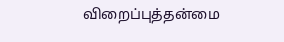விறைப்புத்தன்மை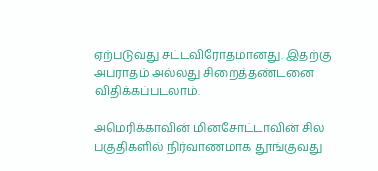ஏற்படுவது சட்டவிரோதமானது. இதற்கு அபராதம் அல்லது சிறைத்தண்டனை விதிக்கப்படலாம்.

அமெரிக்காவின் மினசோட்டாவின் சில பகுதிகளில் நிர்வாணமாக தூங்குவது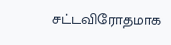சட்டவிரோதமாக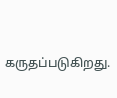கருதப்படுகிறது.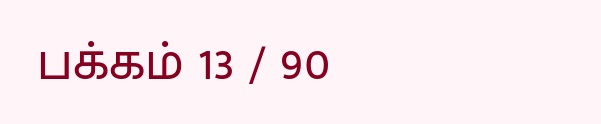பக்கம் 13 / 90